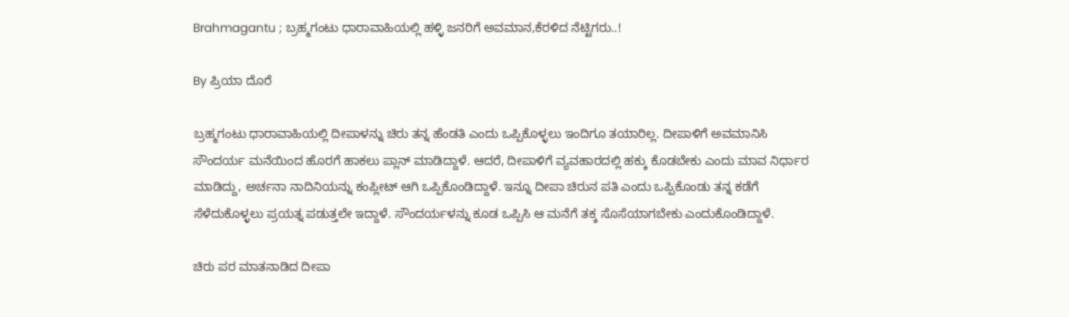Brahmagantu ; ಬ್ರಹ್ಮಗಂಟು ಧಾರಾವಾಹಿಯಲ್ಲಿ ಹಳ್ಳಿ ಜನರಿಗೆ ಅವಮಾನ,ಕೆರಳಿದ ನೆಟ್ಟಿಗರು..!

By ಪ್ರಿಯಾ ದೊರೆ

ಬ್ರಹ್ಮಗಂಟು ಧಾರಾವಾಹಿಯಲ್ಲಿ ದೀಪಾಳನ್ನು ಚಿರು ತನ್ನ ಹೆಂಡತಿ ಎಂದು ಒಪ್ಪಿಕೊಳ್ಳಲು ಇಂದಿಗೂ ತಯಾರಿಲ್ಲ. ದೀಪಾಳಿಗೆ ಅವಮಾನಿಸಿ ಸೌಂದರ್ಯ ಮನೆಯಿಂದ ಹೊರಗೆ ಹಾಕಲು ಪ್ಲಾನ್ ಮಾಡಿದ್ದಾಳೆ. ಆದರೆ, ದೀಪಾಳಿಗೆ ವ್ಯವಹಾರದಲ್ಲಿ ಹಕ್ಕು ಕೊಡಬೇಕು ಎಂದು ಮಾವ ನಿರ್ಧಾರ ಮಾಡಿದ್ದು, ಅರ್ಚನಾ ನಾದಿನಿಯನ್ನು ಕಂಪ್ಲೀಟ್ ಆಗಿ ಒಪ್ಪಿಕೊಂಡಿದ್ದಾಳೆ. ಇನ್ನೂ ದೀಪಾ ಚಿರುನ ಪತಿ ಎಂದು ಒಪ್ಪಿಕೊಂಡು ತನ್ನ ಕಡೆಗೆ ಸೆಳೆದುಕೊಳ್ಳಲು ಪ್ರಯತ್ನ ಪಡುತ್ತಲೇ ಇದ್ದಾಳೆ. ಸೌಂದರ್ಯಳನ್ನು ಕೂಡ ಒಪ್ಪಿಸಿ ಆ ಮನೆಗೆ ತಕ್ಕ ಸೊಸೆಯಾಗಬೇಕು ಎಂದುಕೊಂಡಿದ್ದಾಳೆ.

ಚಿರು ಪರ ಮಾತನಾಡಿದ ದೀಪಾ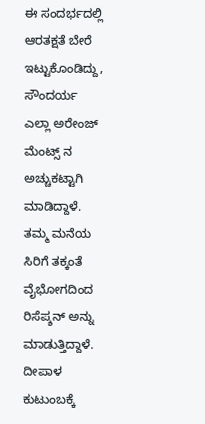ಈ ಸಂದರ್ಭದಲ್ಲಿ ಆರತಕ್ಷತೆ ಬೇರೆ ಇಟ್ಟುಕೊಂಡಿದ್ದು, ಸೌಂದರ್ಯ ಎಲ್ಲಾ ಅರೇಂಜ್ ಮೆಂಟ್ಸ್ ನ ಅಚ್ಚುಕಟ್ಟಾಗಿ ಮಾಡಿದ್ದಾಳೆ. ತಮ್ಮ ಮನೆಯ ಸಿರಿಗೆ ತಕ್ಕಂತೆ ವೈಭೋಗದಿಂದ ರಿಸೆಪ್ಶನ್ ಅನ್ನು ಮಾಡುತ್ತಿದ್ದಾಳೆ. ದೀಪಾಳ ಕುಟುಂಬಕ್ಕೆ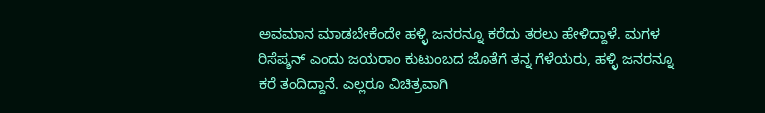ಅವಮಾನ ಮಾಡಬೇಕೆಂದೇ ಹಳ್ಳಿ ಜನರನ್ನೂ ಕರೆದು ತರಲು ಹೇಳಿದ್ದಾಳೆ. ಮಗಳ ರಿಸೆಪ್ಶನ್ ಎಂದು ಜಯರಾಂ ಕುಟುಂಬದ ಜೊತೆಗೆ ತನ್ನ ಗೆಳೆಯರು, ಹಳ್ಳಿ ಜನರನ್ನೂ ಕರೆ ತಂದಿದ್ದಾನೆ. ಎಲ್ಲರೂ ವಿಚಿತ್ರವಾಗಿ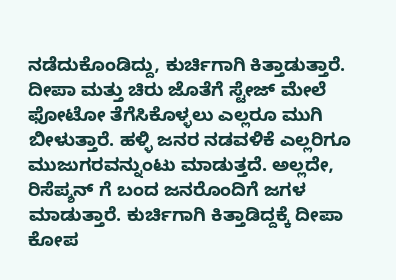ನಡೆದುಕೊಂಡಿದ್ದು, ಕುರ್ಚಿಗಾಗಿ ಕಿತ್ತಾಡುತ್ತಾರೆ. ದೀಪಾ ಮತ್ತು ಚಿರು ಜೊತೆಗೆ ಸ್ಟೇಜ್ ಮೇಲೆ ಫೋಟೋ ತೆಗೆಸಿಕೊಳ್ಳಲು ಎಲ್ಲರೂ ಮುಗಿ ಬೀಳುತ್ತಾರೆ. ಹಳ್ಳಿ ಜನರ ನಡವಳಿಕೆ ಎಲ್ಲರಿಗೂ ಮುಜುಗರವನ್ನುಂಟು ಮಾಡುತ್ತದೆ. ಅಲ್ಲದೇ, ರಿಸೆಪ್ಶನ್ ಗೆ ಬಂದ ಜನರೊಂದಿಗೆ ಜಗಳ ಮಾಡುತ್ತಾರೆ. ಕುರ್ಚಿಗಾಗಿ ಕಿತ್ತಾಡಿದ್ದಕ್ಕೆ ದೀಪಾ ಕೋಪ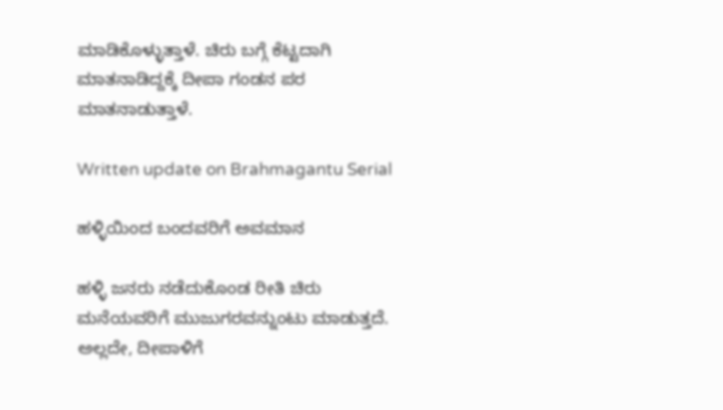ಮಾಡಿಕೊಳ್ಳುತ್ತಾಳೆ. ಚಿರು ಬಗ್ಗೆ ಕೆಟ್ಟದಾಗಿ ಮಾತನಾಡಿದ್ದಕ್ಕೆ ದೀಪಾ ಗಂಡನ ಪರ ಮಾತನಾಡುತ್ತಾಳೆ.

Written update on Brahmagantu Serial

ಹಳ್ಳಿಯಿಂದ ಬಂದವರಿಗೆ ಅವಮಾನ

ಹಳ್ಳಿ ಜನರು ನಡೆದುಕೊಂಡ ರೀತಿ ಚಿರು ಮನೆಯವರಿಗೆ ಮುಜುಗರವನ್ನುಂಟು ಮಾಡುತ್ತದೆ. ಅಲ್ಲದೇ, ದೀಪಾಳಿಗೆ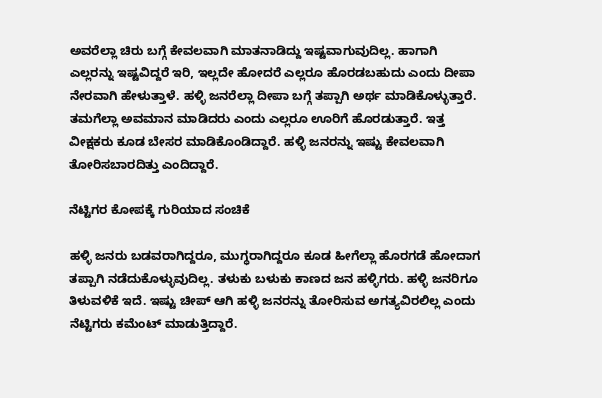ಅವರೆಲ್ಲಾ ಚಿರು ಬಗ್ಗೆ ಕೇವಲವಾಗಿ ಮಾತನಾಡಿದ್ದು ಇಷ್ಟವಾಗುವುದಿಲ್ಲ. ಹಾಗಾಗಿ ಎಲ್ಲರನ್ನು ಇಷ್ಟವಿದ್ದರೆ ಇರಿ, ಇಲ್ಲದೇ ಹೋದರೆ ಎಲ್ಲರೂ ಹೊರಡಬಹುದು ಎಂದು ದೀಪಾ ನೇರವಾಗಿ ಹೇಳುತ್ತಾಳೆ. ಹಳ್ಳಿ ಜನರೆಲ್ಲಾ ದೀಪಾ ಬಗ್ಗೆ ತಪ್ಪಾಗಿ ಅರ್ಥ ಮಾಡಿಕೊಳ್ಳುತ್ತಾರೆ. ತಮಗೆಲ್ಲಾ ಅವಮಾನ ಮಾಡಿದರು ಎಂದು ಎಲ್ಲರೂ ಊರಿಗೆ ಹೊರಡುತ್ತಾರೆ. ಇತ್ತ ವೀಕ್ಷಕರು ಕೂಡ ಬೇಸರ ಮಾಡಿಕೊಂಡಿದ್ದಾರೆ. ಹಳ್ಳಿ ಜನರನ್ನು ಇಷ್ಟು ಕೇವಲವಾಗಿ ತೋರಿಸಬಾರದಿತ್ತು ಎಂದಿದ್ದಾರೆ.

ನೆಟ್ಟಿಗರ ಕೋಪಕ್ಕೆ ಗುರಿಯಾದ ಸಂಚಿಕೆ

ಹಳ್ಳಿ ಜನರು ಬಡವರಾಗಿದ್ದರೂ, ಮುಗ್ಧರಾಗಿದ್ದರೂ ಕೂಡ ಹೀಗೆಲ್ಲಾ ಹೊರಗಡೆ ಹೋದಾಗ ತಪ್ಪಾಗಿ ನಡೆದುಕೊಳ್ಳುವುದಿಲ್ಲ. ತಳುಕು ಬಳುಕು ಕಾಣದ ಜನ ಹಳ್ಳಿಗರು. ಹಳ್ಳಿ ಜನರಿಗೂ ತಿಳುವಳಿಕೆ ಇದೆ. ಇಷ್ಟು ಚೀಪ್ ಆಗಿ ಹಳ್ಳಿ ಜನರನ್ನು ತೋರಿಸುವ ಅಗತ್ಯವಿರಲಿಲ್ಲ ಎಂದು ನೆಟ್ಟಿಗರು ಕಮೆಂಟ್ ಮಾಡುತ್ತಿದ್ದಾರೆ.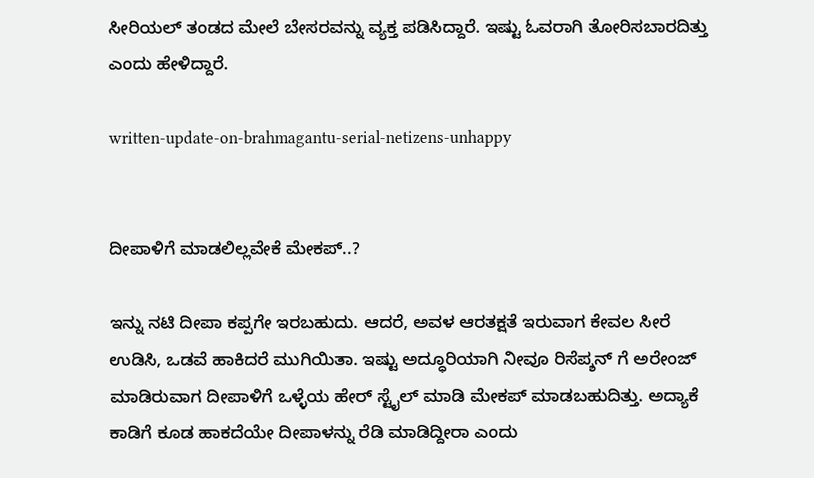ಸೀರಿಯಲ್ ತಂಡದ ಮೇಲೆ ಬೇಸರವನ್ನು ವ್ಯಕ್ತ ಪಡಿಸಿದ್ದಾರೆ. ಇಷ್ಟು ಓವರಾಗಿ ತೋರಿಸಬಾರದಿತ್ತು ಎಂದು ಹೇಳಿದ್ದಾರೆ.

written-update-on-brahmagantu-serial-netizens-unhappy


ದೀಪಾಳಿಗೆ ಮಾಡಲಿಲ್ಲವೇಕೆ ಮೇಕಪ್..?

ಇನ್ನು ನಟಿ ದೀಪಾ ಕಪ್ಪಗೇ ಇರಬಹುದು. ಆದರೆ, ಅವಳ ಆರತಕ್ಷತೆ ಇರುವಾಗ ಕೇವಲ ಸೀರೆ ಉಡಿಸಿ, ಒಡವೆ ಹಾಕಿದರೆ ಮುಗಿಯಿತಾ. ಇಷ್ಟು ಅದ್ಧೂರಿಯಾಗಿ ನೀವೂ ರಿಸೆಪ್ಶನ್ ಗೆ ಅರೇಂಜ್ ಮಾಡಿರುವಾಗ ದೀಪಾಳಿಗೆ ಒಳ್ಳೆಯ ಹೇರ್ ಸ್ಟೈಲ್ ಮಾಡಿ ಮೇಕಪ್ ಮಾಡಬಹುದಿತ್ತು. ಅದ್ಯಾಕೆ ಕಾಡಿಗೆ ಕೂಡ ಹಾಕದೆಯೇ ದೀಪಾಳನ್ನು ರೆಡಿ ಮಾಡಿದ್ದೀರಾ ಎಂದು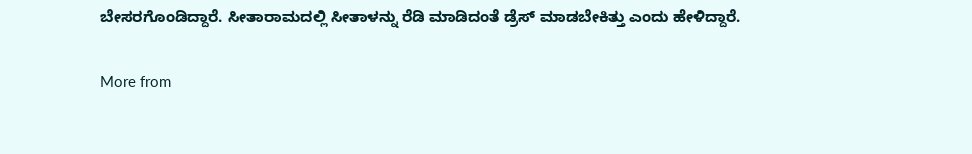ಬೇಸರಗೊಂಡಿದ್ದಾರೆ. ಸೀತಾರಾಮದಲ್ಲಿ ಸೀತಾಳನ್ನು ರೆಡಿ ಮಾಡಿದಂತೆ ಡ್ರೆಸ್ ಮಾಡಬೇಕಿತ್ತು ಎಂದು ಹೇಳಿದ್ದಾರೆ.

More from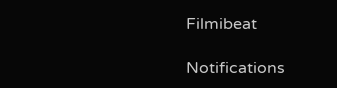Filmibeat

Notifications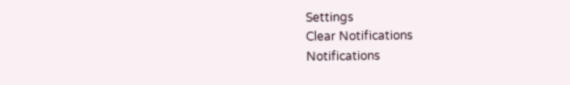Settings
Clear Notifications
Notifications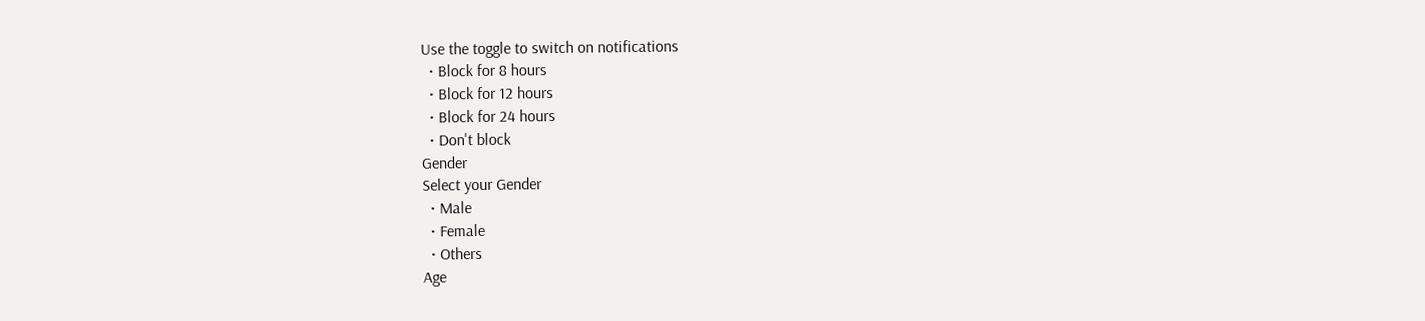Use the toggle to switch on notifications
  • Block for 8 hours
  • Block for 12 hours
  • Block for 24 hours
  • Don't block
Gender
Select your Gender
  • Male
  • Female
  • Others
Age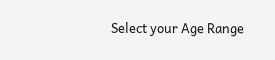Select your Age Range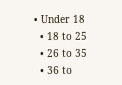• Under 18
  • 18 to 25
  • 26 to 35
  • 36 to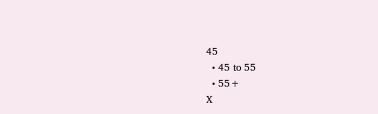45
  • 45 to 55
  • 55+
X